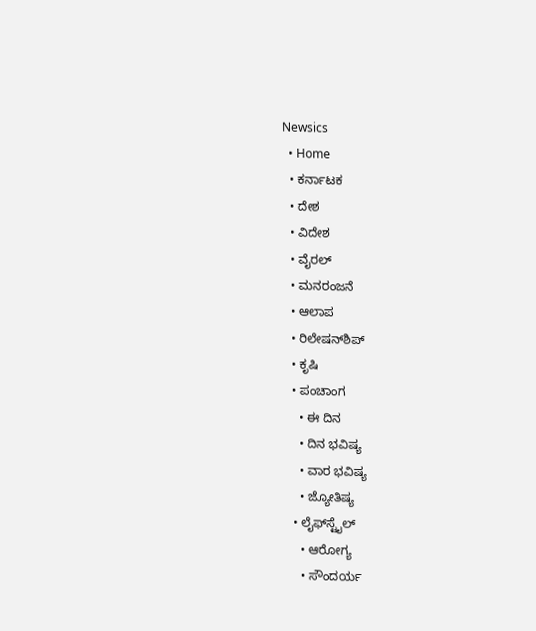Newsics
  • Home
  • ಕರ್ನಾಟಕ
  • ದೇಶ
  • ವಿದೇಶ
  • ವೈರಲ್
  • ಮನರಂಜನೆ
  • ಆಲಾಪ
  • ರಿಲೇಷನ್‌ಶಿಪ್
  • ಕೃಷಿ
  • ಪಂಚಾಂಗ
    • ಈ ದಿನ
    • ದಿನ ಭವಿಷ್ಯ
    • ವಾರ ಭವಿಷ್ಯ
    • ಜ್ಯೋತಿಷ್ಯ
  • ಲೈಫ್‌ಸ್ಟೈಲ್
    • ಆರೋಗ್ಯ
    • ಸೌಂದರ್ಯ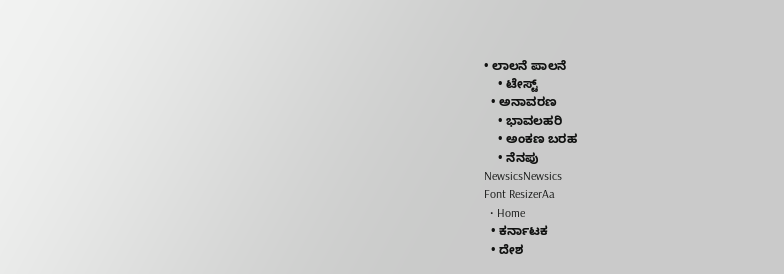• ಲಾಲನೆ ಪಾಲನೆ
    • ಟೇಸ್ಟ್
  • ಅನಾವರಣ
    • ಭಾವಲಹರಿ
    • ಅಂಕಣ ಬರಹ
    • ನೆನಪು
NewsicsNewsics
Font ResizerAa
  • Home
  • ಕರ್ನಾಟಕ
  • ದೇಶ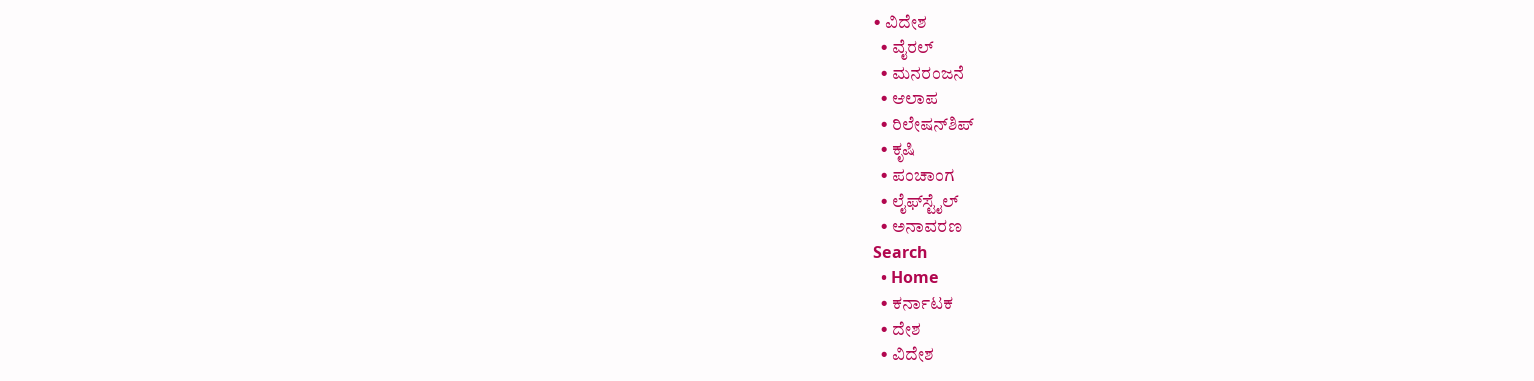• ವಿದೇಶ
  • ವೈರಲ್
  • ಮನರಂಜನೆ
  • ಆಲಾಪ
  • ರಿಲೇಷನ್‌ಶಿಪ್
  • ಕೃಷಿ
  • ಪಂಚಾಂಗ
  • ಲೈಫ್‌ಸ್ಟೈಲ್
  • ಅನಾವರಣ
Search
  • Home
  • ಕರ್ನಾಟಕ
  • ದೇಶ
  • ವಿದೇಶ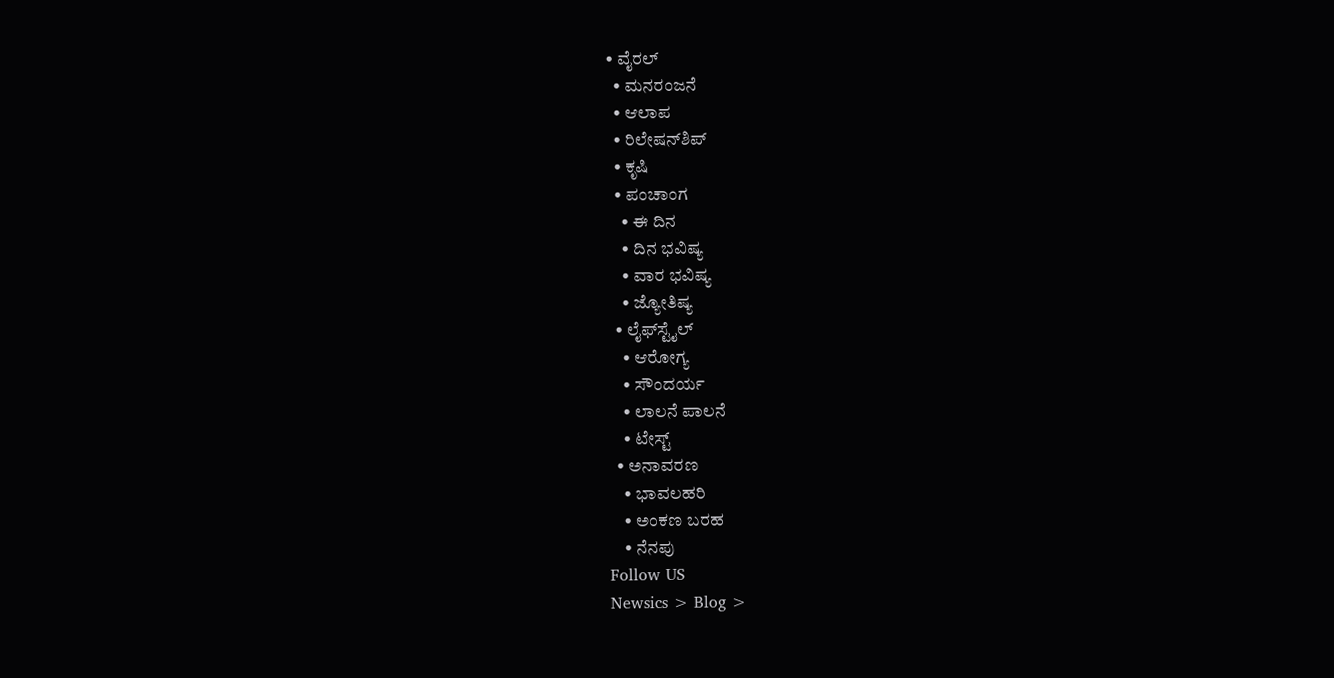• ವೈರಲ್
  • ಮನರಂಜನೆ
  • ಆಲಾಪ
  • ರಿಲೇಷನ್‌ಶಿಪ್
  • ಕೃಷಿ
  • ಪಂಚಾಂಗ
    • ಈ ದಿನ
    • ದಿನ ಭವಿಷ್ಯ
    • ವಾರ ಭವಿಷ್ಯ
    • ಜ್ಯೋತಿಷ್ಯ
  • ಲೈಫ್‌ಸ್ಟೈಲ್
    • ಆರೋಗ್ಯ
    • ಸೌಂದರ್ಯ
    • ಲಾಲನೆ ಪಾಲನೆ
    • ಟೇಸ್ಟ್
  • ಅನಾವರಣ
    • ಭಾವಲಹರಿ
    • ಅಂಕಣ ಬರಹ
    • ನೆನಪು
Follow US
Newsics > Blog >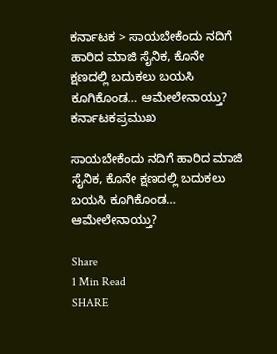ಕರ್ನಾಟಕ > ಸಾಯಬೇಕೆಂದು ನದಿಗೆ ಹಾರಿದ ಮಾಜಿ ಸೈನಿಕ, ಕೊನೇ ಕ್ಷಣದಲ್ಲಿ ಬದುಕಲು ಬಯಸಿ ಕೂಗಿಕೊಂಡ… ಆಮೇಲೇನಾಯ್ತು?
ಕರ್ನಾಟಕಪ್ರಮುಖ

ಸಾಯಬೇಕೆಂದು ನದಿಗೆ ಹಾರಿದ ಮಾಜಿ ಸೈನಿಕ, ಕೊನೇ ಕ್ಷಣದಲ್ಲಿ ಬದುಕಲು ಬಯಸಿ ಕೂಗಿಕೊಂಡ… ಆಮೇಲೇನಾಯ್ತು?

Share
1 Min Read
SHARE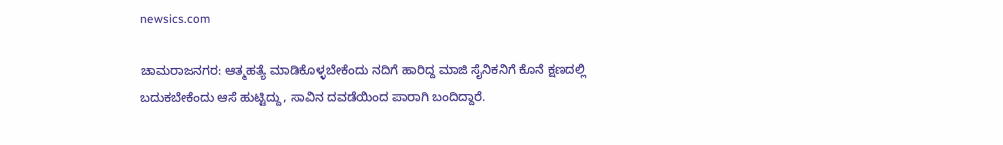newsics.com

ಚಾಮರಾಜನಗರ: ಆತ್ಮಹತ್ಯೆ ಮಾಡಿಕೊಳ್ಳಬೇಕೆಂದು ನದಿಗೆ ಹಾರಿದ್ದ ಮಾಜಿ ಸೈನಿಕನಿಗೆ ಕೊನೆ ಕ್ಷಣದಲ್ಲಿ ಬದುಕಬೇಕೆಂದು ಆಸೆ ಹುಟ್ಟಿದ್ದು, ಸಾವಿನ ದವಡೆಯಿಂದ ಪಾರಾಗಿ ಬಂದಿದ್ದಾರೆ.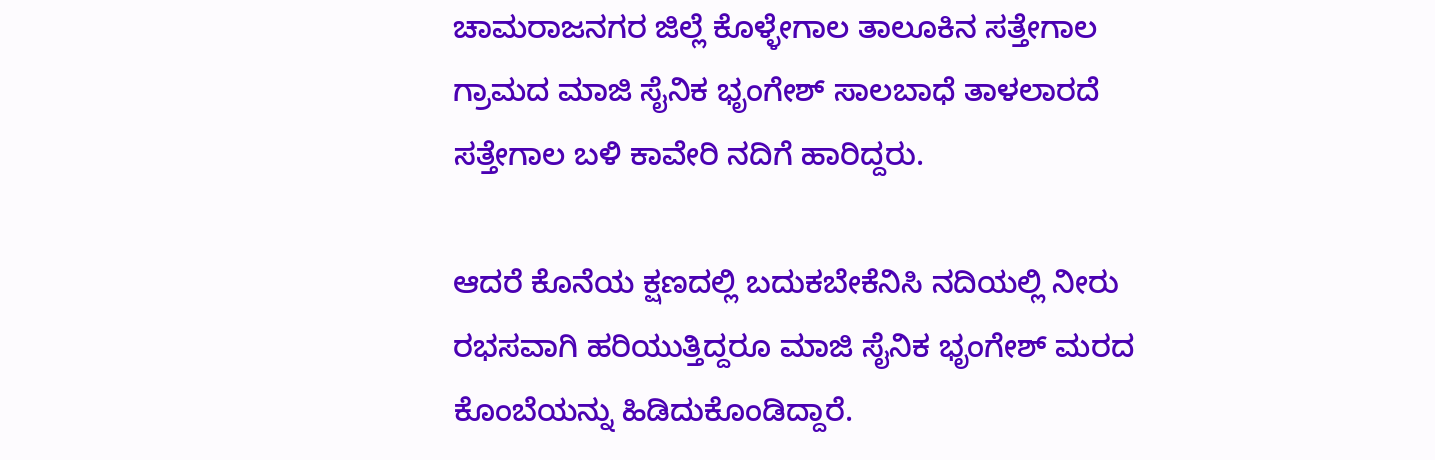ಚಾಮರಾಜನಗರ ಜಿಲ್ಲೆ ಕೊಳ್ಳೇಗಾಲ ತಾಲೂಕಿನ ಸತ್ತೇಗಾಲ ಗ್ರಾಮದ ಮಾಜಿ ಸೈನಿಕ ಭೃಂಗೇಶ್ ಸಾಲಬಾಧೆ ತಾಳಲಾರದೆ ಸತ್ತೇಗಾಲ ಬಳಿ ಕಾವೇರಿ ನದಿಗೆ ಹಾರಿದ್ದರು.

ಆದರೆ ಕೊನೆಯ ಕ್ಷಣದಲ್ಲಿ ಬದುಕಬೇಕೆನಿಸಿ ನದಿಯಲ್ಲಿ ನೀರು ರಭಸವಾಗಿ ಹರಿಯುತ್ತಿದ್ದರೂ ಮಾಜಿ ಸೈನಿಕ ಭೃಂಗೇಶ್ ಮರದ ಕೊಂಬೆಯನ್ನು ಹಿಡಿದುಕೊಂಡಿದ್ದಾರೆ.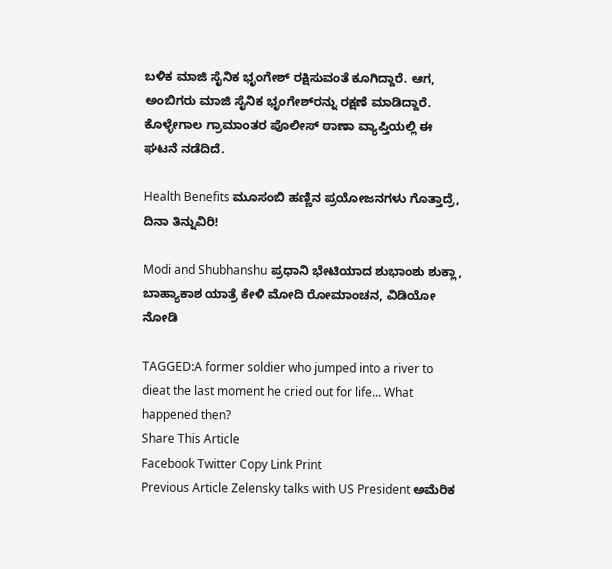ಬಳಿಕ ಮಾಜಿ ಸೈನಿಕ ಭೃಂಗೇಶ್ ರಕ್ಷಿಸುವಂತೆ ಕೂಗಿದ್ದಾರೆ. ಆಗ, ಅಂಬಿಗರು ಮಾಜಿ ಸೈನಿಕ ಭೃಂಗೇಶ್‌ರನ್ನು ರಕ್ಷಣೆ ಮಾಡಿದ್ದಾರೆ. ಕೊಳ್ಳೇಗಾಲ ಗ್ರಾಮಾಂತರ ಪೊಲೀಸ್ ಠಾಣಾ ವ್ಯಾಪ್ತಿಯಲ್ಲಿ ಈ ಘಟನೆ ನಡೆದಿದೆ.

Health Benefits ಮೂಸಂಬಿ ಹಣ್ಣಿನ ಪ್ರಯೋಜನಗಳು ಗೊತ್ತಾದ್ರೆ, ದಿನಾ ತಿನ್ನುವಿರಿ!

Modi and Shubhanshu ಪ್ರಧಾನಿ ಭೇಟಿಯಾದ ಶುಭಾಂಶು ಶುಕ್ಲಾ, ಬಾಹ್ಯಾಕಾಶ ಯಾತ್ರೆ ಕೇಳಿ ಮೋದಿ ರೋಮಾಂಚನ, ವಿಡಿಯೋ ನೋಡಿ

TAGGED:A former soldier who jumped into a river to dieat the last moment he cried out for life... What happened then?
Share This Article
Facebook Twitter Copy Link Print
Previous Article Zelensky talks with US President ಅಮೆರಿಕ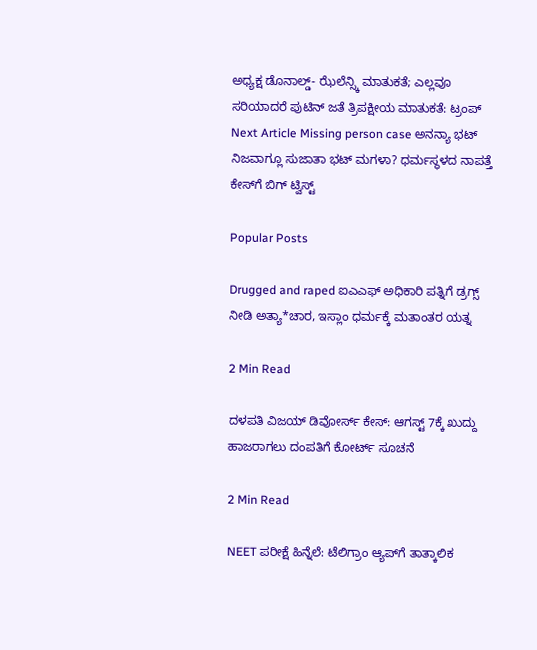ಅಧ್ಯಕ್ಷ ಡೊನಾಲ್ಡ್- ಝೆಲೆನ್ಸ್ಕಿ ಮಾತುಕತೆ; ಎಲ್ಲವೂ ಸರಿಯಾದರೆ ಪುಟಿನ್ ಜತೆ ತ್ರಿಪಕ್ಷೀಯ ಮಾತುಕತೆ: ಟ್ರಂಪ್
Next Article Missing person case ಅನನ್ಯಾ ಭಟ್ ನಿಜವಾಗ್ಲೂ ಸುಜಾತಾ ಭಟ್ ಮಗಳಾ? ಧರ್ಮಸ್ಥಳದ ನಾಪತ್ತೆ ಕೇಸ್‌ಗೆ ಬಿಗ್ ಟ್ವಿಸ್ಟ್

Popular Posts

Drugged and raped ಐಎಎಫ್ ಅಧಿಕಾರಿ ಪತ್ನಿಗೆ ಡ್ರಗ್ಸ್ ನೀಡಿ ಅತ್ಯಾ*ಚಾರ, ಇಸ್ಲಾಂ ಧರ್ಮಕ್ಕೆ ಮತಾಂತರ ಯತ್ನ

2 Min Read

ದಳಪತಿ ವಿಜಯ್ ಡಿವೋರ್ಸ್ ಕೇಸ್: ಆಗಸ್ಟ್ 7ಕ್ಕೆ ಖುದ್ದು ಹಾಜರಾಗಲು ದಂಪತಿಗೆ ಕೋರ್ಟ್ ಸೂಚನೆ

2 Min Read

NEET ಪರೀಕ್ಷೆ ಹಿನ್ನೆಲೆ: ಟೆಲಿಗ್ರಾಂ ಆ್ಯಪ್‌ಗೆ ತಾತ್ಕಾಲಿಕ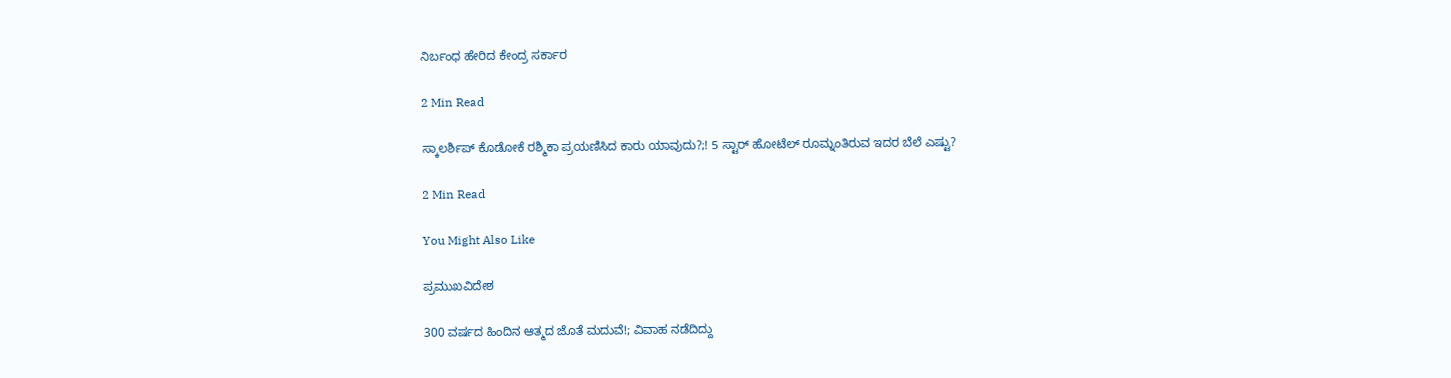ನಿರ್ಬಂಧ ಹೇರಿದ ಕೇಂದ್ರ ಸರ್ಕಾರ

2 Min Read

ಸ್ಕಾಲರ್ಶಿಪ್ ಕೊಡೋಕೆ ರಶ್ಮಿಕಾ ಪ್ರಯಣಿಸಿದ ಕಾರು ಯಾವುದು?;! 5 ಸ್ಟಾರ್ ಹೋಟೆಲ್ ರೂಮ್ನಂತಿರುವ ಇದರ ಬೆಲೆ ಎಷ್ಟು?

2 Min Read

You Might Also Like

ಪ್ರಮುಖವಿದೇಶ

300 ವರ್ಷದ ಹಿಂದಿನ ಆತ್ಮದ ಜೊತೆ ಮದುವೆ!; ವಿವಾಹ ನಡೆದಿದ್ದು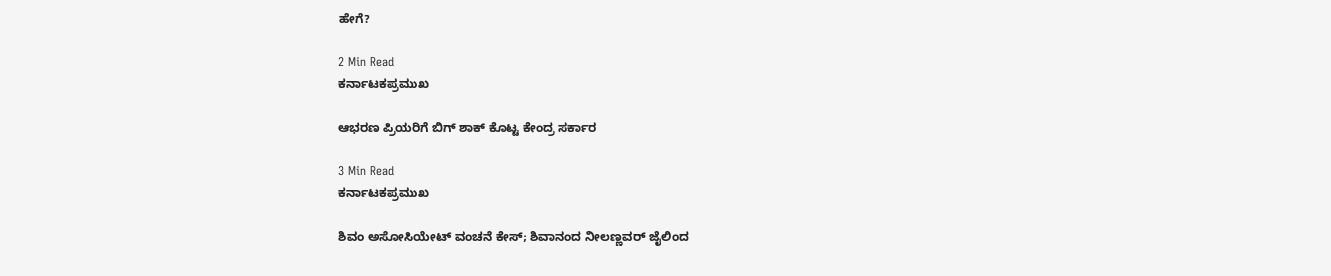ಹೇಗೆ?

2 Min Read
ಕರ್ನಾಟಕಪ್ರಮುಖ

ಆಭರಣ ಪ್ರಿಯರಿಗೆ ಬಿಗ್ ಶಾಕ್ ಕೊಟ್ಟ ಕೇಂದ್ರ ಸರ್ಕಾರ

3 Min Read
ಕರ್ನಾಟಕಪ್ರಮುಖ

ಶಿವಂ ಅಸೋಸಿಯೇಟ್ ವಂಚನೆ ಕೇಸ್; ಶಿವಾನಂದ ನೀಲಣ್ಣವರ್ ಜೈಲಿಂದ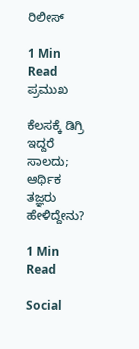ರಿಲೀಸ್

1 Min Read
ಪ್ರಮುಖ

ಕೆಲಸಕ್ಕೆ ಡಿಗ್ರಿ ಇದ್ದರೆ ಸಾಲದು; ಆರ್ಥಿಕ ತಜ್ಞರು ಹೇಳಿದ್ದೇನು?

1 Min Read

Social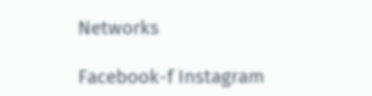Networks

Facebook-f Instagram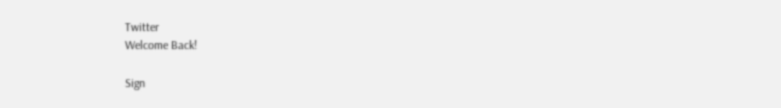Twitter
Welcome Back!

Sign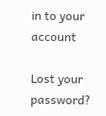in to your account

Lost your password?